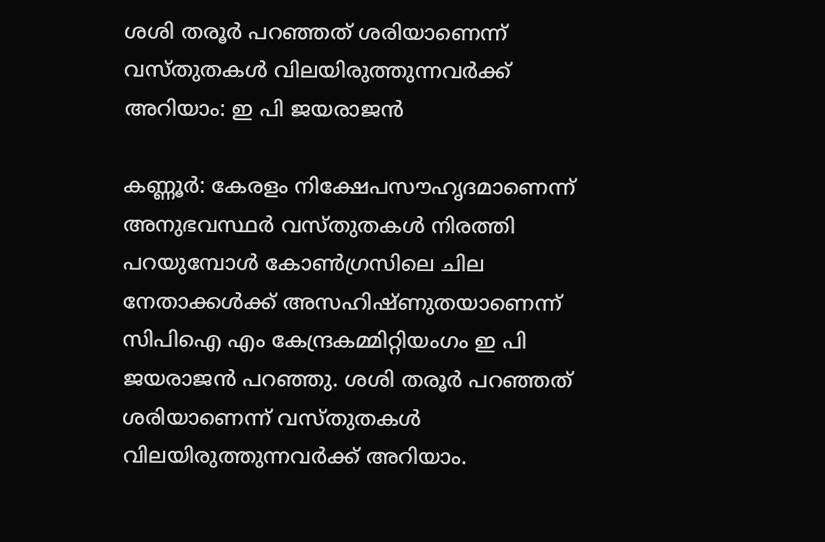ശശി തരൂർ പറഞ്ഞത് ശരിയാണെന്ന് വസ്തുതകൾ വിലയിരുത്തുന്നവർക്ക് അറിയാം: ഇ പി ജയരാജൻ

കണ്ണൂർ: കേരളം നിക്ഷേപസൗഹൃദമാണെന്ന് അനുഭവസ്ഥർ വസ്തുതകൾ നിരത്തി പറയുമ്പോൾ കോൺഗ്രസിലെ ചില നേതാക്കൾക്ക് അസഹിഷ്ണുതയാണെന്ന് സിപിഐ എം കേന്ദ്രകമ്മിറ്റിയംഗം ഇ പി ജയരാജൻ പറഞ്ഞു. ശശി തരൂർ പറഞ്ഞത് ശരിയാണെന്ന് വസ്തുതകൾ വിലയിരുത്തുന്നവർക്ക് അറിയാം.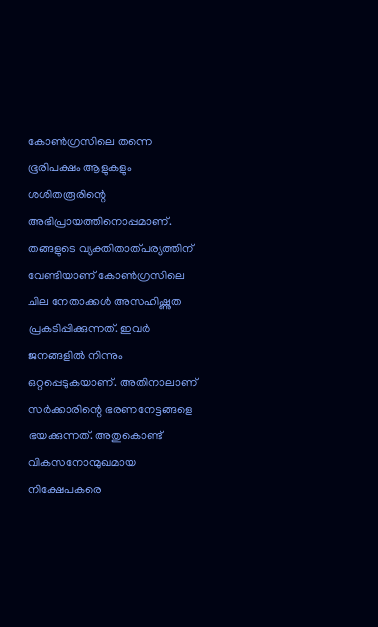കോൺഗ്രസിലെ തന്നെ ഭൂരിപക്ഷം ആളുകളും ശശിതരൂരിന്റെ അഭിപ്രായത്തിനൊപ്പമാണ്. തങ്ങളുടെ വ്യക്തിതാത്പര്യത്തിന് വേണ്ടിയാണ് കോൺഗ്രസിലെ ചില നേതാക്കൾ അസഹിഷ്ണുത പ്രകടിപ്പിക്കുന്നത്. ഇവർ ജനങ്ങളിൽ നിന്നും ഒറ്റപ്പെടുകയാണ്. അതിനാലാണ് സർക്കാരിന്റെ ഭരണനേട്ടങ്ങളെ ഭയക്കുന്നത്. അതുകൊണ്ട് വികസനോന്മുഖമായ നിക്ഷേപകരെ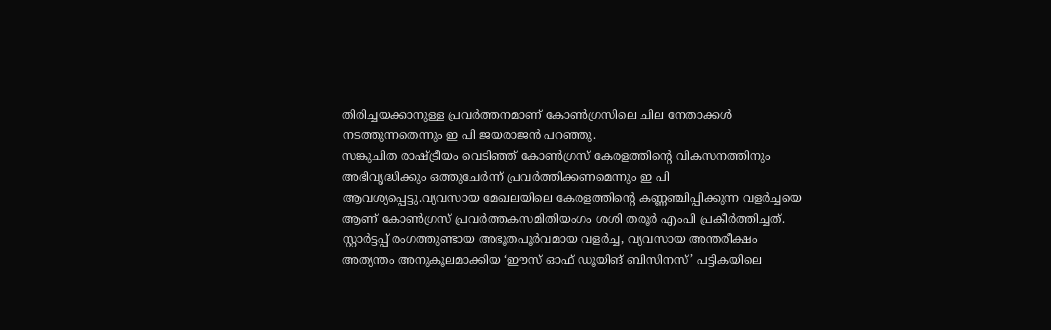തിരിച്ചയക്കാനുള്ള പ്രവർത്തനമാണ് കോൺഗ്രസിലെ ചില നേതാക്കൾ നടത്തുന്നതെന്നും ഇ പി ജയരാജൻ പറഞ്ഞു.
സങ്കുചിത രാഷ്ട്രീയം വെടിഞ്ഞ് കോൺഗ്രസ് കേരളത്തിന്റെ വികസനത്തിനും അഭിവൃദ്ധിക്കും ഒത്തുചേർന്ന് പ്രവർത്തിക്കണമെന്നും ഇ പി ആവശ്യപ്പെട്ടു.വ്യവസായ മേഖലയിലെ കേരളത്തിന്റെ കണ്ണഞ്ചിപ്പിക്കുന്ന വളർച്ചയെ ആണ് കോൺഗ്രസ് പ്രവർത്തകസമിതിയംഗം ശശി തരൂർ എംപി പ്രകീർത്തിച്ചത്. സ്റ്റാർട്ടപ്പ് രംഗത്തുണ്ടായ അഭൂതപൂർവമായ വളർച്ച, വ്യവസായ അന്തരീക്ഷം അത്യന്തം അനുകൂലമാക്കിയ ‘ഈസ് ഓഫ് ഡൂയിങ് ബിസിനസ്’ പട്ടികയിലെ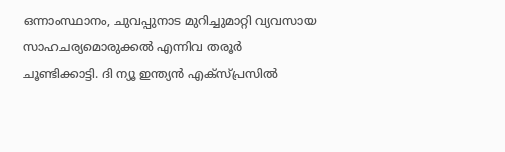ഒന്നാംസ്ഥാനം, ചുവപ്പുനാട മുറിച്ചുമാറ്റി വ്യവസായ സാഹചര്യമൊരുക്കൽ എന്നിവ തരൂർ ചൂണ്ടിക്കാട്ടി. ദി ന്യൂ ഇന്ത്യൻ എക്സ്പ്രസിൽ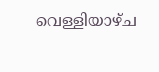വെള്ളിയാഴ്ച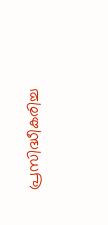പ്രസിദ്ധീകരിച്ച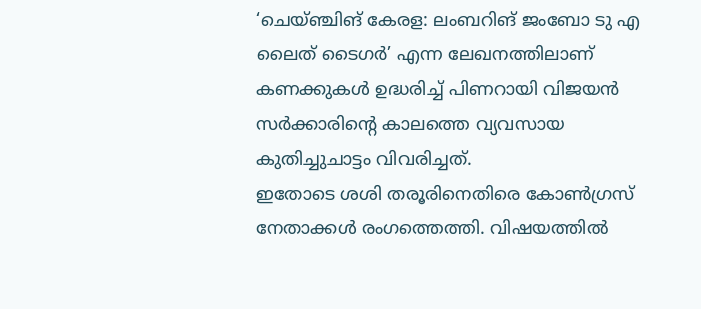‘ചെയ്ഞ്ചിങ് കേരള: ലംബറിങ് ജംബോ ടു എ ലൈത് ടൈഗർ’ എന്ന ലേഖനത്തിലാണ് കണക്കുകൾ ഉദ്ധരിച്ച് പിണറായി വിജയൻ സർക്കാരിന്റെ കാലത്തെ വ്യവസായ കുതിച്ചുചാട്ടം വിവരിച്ചത്.
ഇതോടെ ശശി തരൂരിനെതിരെ കോൺഗ്രസ് നേതാക്കൾ രംഗത്തെത്തി. വിഷയത്തിൽ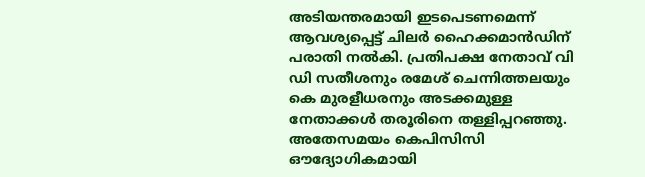അടിയന്തരമായി ഇടപെടണമെന്ന് ആവശ്യപ്പെട്ട് ചിലർ ഹൈക്കമാൻഡിന് പരാതി നൽകി. പ്രതിപക്ഷ നേതാവ് വി ഡി സതീശനും രമേശ് ചെന്നിത്തലയും കെ മുരളീധരനും അടക്കമുള്ള നേതാക്കൾ തരൂരിനെ തള്ളിപ്പറഞ്ഞു. അതേസമയം കെപിസിസി ഔദ്യോഗികമായി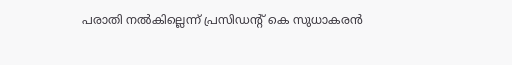പരാതി നൽകില്ലെന്ന് പ്രസിഡന്റ് കെ സുധാകരൻ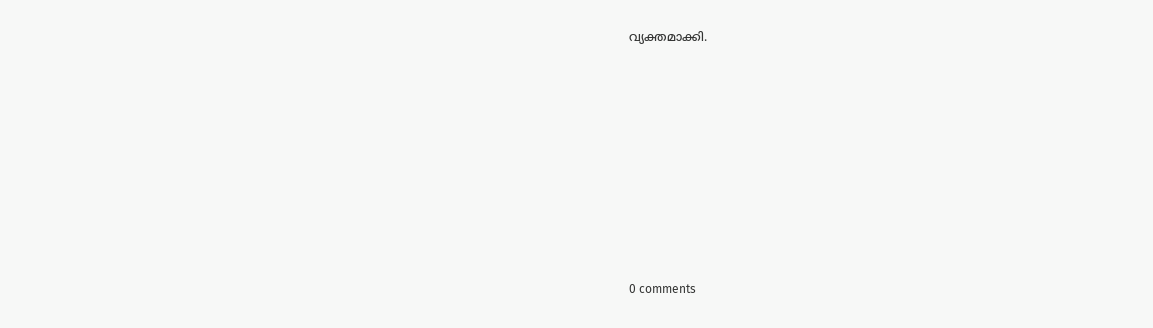വ്യക്തമാക്കി.











0 comments